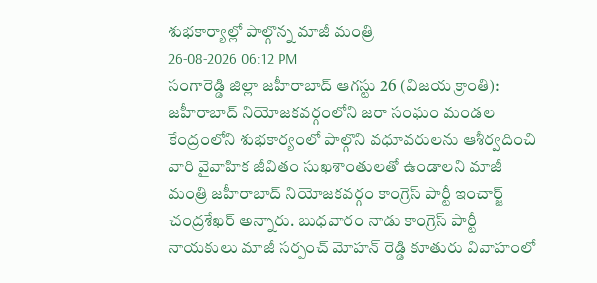శుభకార్యాల్లో పాల్గొన్న మాజీ మంత్రి
26-08-2026 06:12 PM
సంగారెడ్డి జిల్లా జహీరాబాద్ ఆగస్టు 26 (విజయ క్రాంతి): జహీరాబాద్ నియోజకవర్గంలోని జరా సంఘం మండల కేంద్రంలోని శుభకార్యంలో పాల్గొని వధూవరులను ఆశీర్వదించి వారి వైవాహిక జీవితం సుఖశాంతులతో ఉండాలని మాజీ మంత్రి జహీరాబాద్ నియోజకవర్గం కాంగ్రెస్ పార్టీ ఇంచార్జ్ చంద్రశేఖర్ అన్నారు. బుధవారం నాడు కాంగ్రెస్ పార్టీ నాయకులు మాజీ సర్పంచ్ మోహన్ రెడ్డి కూతురు వివాహంలో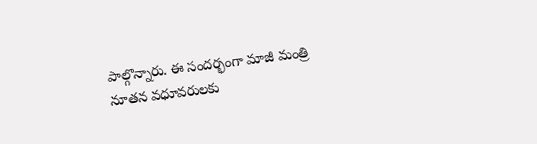పాల్గొన్నారు. ఈ సందర్భంగా మాజీ మంత్రి నూతన వధూవరులకు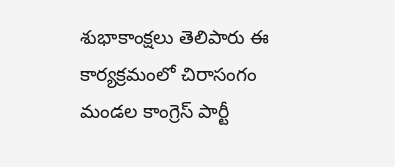శుభాకాంక్షలు తెలిపారు ఈ కార్యక్రమంలో చిరాసంగం మండల కాంగ్రెస్ పార్టీ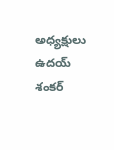అధ్యక్షులు ఉదయ్ శంకర్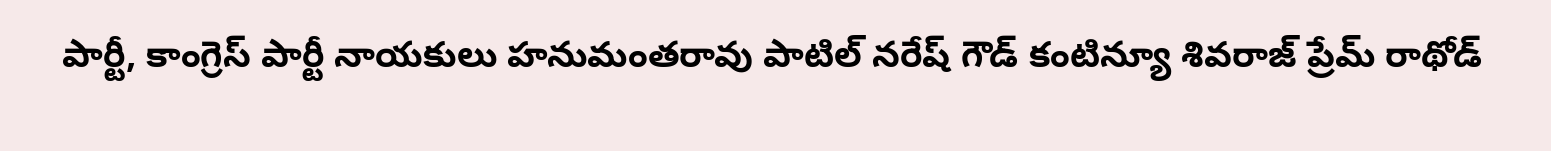పార్టీ, కాంగ్రెస్ పార్టీ నాయకులు హనుమంతరావు పాటిల్ నరేష్ గౌడ్ కంటిన్యూ శివరాజ్ ప్రేమ్ రాథోడ్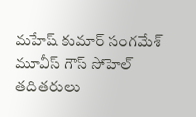మహేష్ కుమార్ సంగమేశ్ మూవీస్ గౌస్ సోహెల్ తదితరులు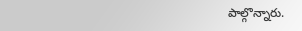పాల్గొన్నారు.